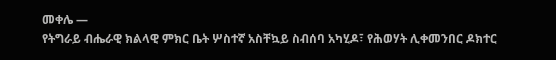መቀሌ —
የትግራይ ብሔራዊ ክልላዊ ምክር ቤት ሦስተኛ አስቸኳይ ስብሰባ አካሂዶ፣ የሕወሃት ሊቀመንበር ዶክተር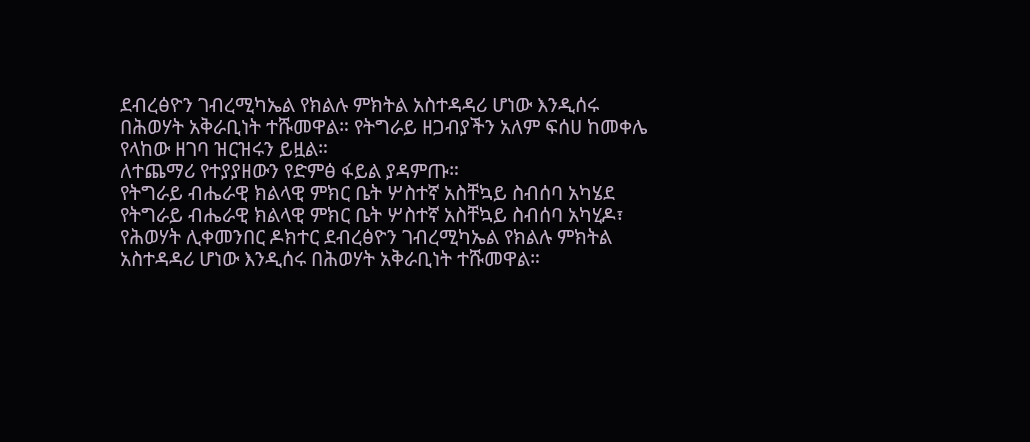ደብረፅዮን ገብረሚካኤል የክልሉ ምክትል አስተዳዳሪ ሆነው እንዲሰሩ በሕወሃት አቅራቢነት ተሹመዋል። የትግራይ ዘጋብያችን አለም ፍሰሀ ከመቀሌ የላከው ዘገባ ዝርዝሩን ይዟል።
ለተጨማሪ የተያያዘውን የድምፅ ፋይል ያዳምጡ።
የትግራይ ብሔራዊ ክልላዊ ምክር ቤት ሦስተኛ አስቸኳይ ስብሰባ አካሄደ
የትግራይ ብሔራዊ ክልላዊ ምክር ቤት ሦስተኛ አስቸኳይ ስብሰባ አካሂዶ፣ የሕወሃት ሊቀመንበር ዶክተር ደብረፅዮን ገብረሚካኤል የክልሉ ምክትል አስተዳዳሪ ሆነው እንዲሰሩ በሕወሃት አቅራቢነት ተሹመዋል።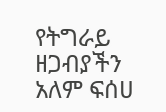የትግራይ ዘጋብያችን አለም ፍሰሀ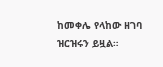ከመቀሌ የላከው ዘገባ ዝርዝሩን ይዟል።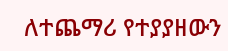ለተጨማሪ የተያያዘውን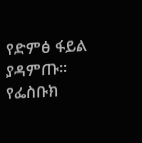የድምፅ ፋይል ያዳምጡ።
የፌስቡክ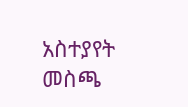አስተያየት መስጫ